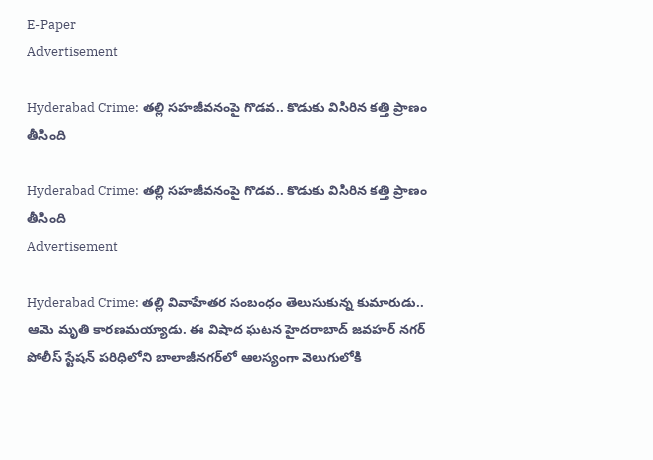E-Paper
Advertisement

Hyderabad Crime: తల్లి సహజీవనంపై గొడవ.. కొడుకు విసిరిన కత్తి ప్రాణం తీసింది

Hyderabad Crime: తల్లి సహజీవనంపై గొడవ.. కొడుకు విసిరిన కత్తి ప్రాణం తీసింది
Advertisement

Hyderabad Crime: తల్లి వివాహేతర సంబంధం తెలుసుకున్న కుమారుడు.. ఆమె మృతి కారణమయ్యాడు. ఈ విషాద ఘటన హైదరాబాద్ జవహర్ నగర్ పోలీస్ స్టేషన్ పరిధిలోని బాలాజీనగర్‌లో ఆలస్యంగా వెలుగులోకి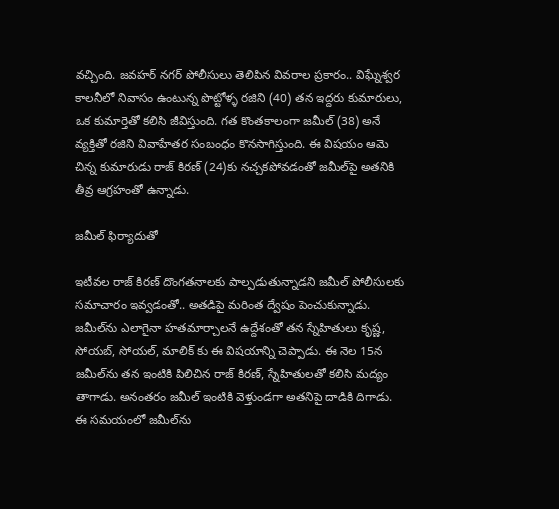వచ్చింది. జవహర్ నగర్ పోలీసులు తెలిపిన వివరాల ప్రకారం.. విఘ్నేశ్వర కాలనీలో నివాసం ఉంటున్న పొట్టోళ్ళ రజిని (40) తన ఇద్దరు కుమారులు, ఒక కుమార్తెతో కలిసి జీవిస్తుంది. గత కొంతకాలంగా జమీల్ (38) అనే వ్యక్తితో రజిని వివాహేతర సంబంధం కొనసాగిస్తుంది. ఈ విషయం ఆమె చిన్న కుమారుడు రాజ్ కిరణ్ (24)కు నచ్చకపోవడంతో జమీల్‌పై అతనికి తీవ్ర ఆగ్రహంతో ఉన్నాడు.

జమీల్ ఫిర్యాదుతో

ఇటీవల రాజ్ కిరణ్ దొంగతనాలకు పాల్పడుతున్నాడని జమీల్ పోలీసులకు సమాచారం ఇవ్వడంతో.. అతడిపై మరింత ద్వేషం పెంచుకున్నాడు. జమీల్‌ను ఎలాగైనా హతమార్చాలనే ఉద్దేశంతో తన స్నేహితులు కృష్ణ, సోయబ్, సోయల్, మాలిక్ కు ఈ విషయాన్ని చెప్పాడు. ఈ నెల 15న జమీల్‌ను తన ఇంటికి పిలిచిన రాజ్ కిరణ్, స్నేహితులతో కలిసి మద్యం తాగాడు. అనంతరం జమీల్ ఇంటికి వెళ్తుండగా అతనిపై దాడికి దిగాడు. ఈ సమయంలో జమీల్‌ను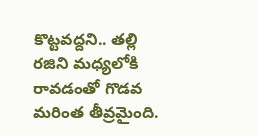కొట్టవద్దని.. తల్లి రజిని మధ్యలోకి రావడంతో గొడవ మరింత తీవ్రమైంది.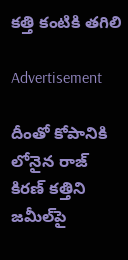కత్తి కంటికి తగిలి

Advertisement

దీంతో కోపానికి లోనైన రాజ్ కిరణ్ కత్తిని జమీల్‌పై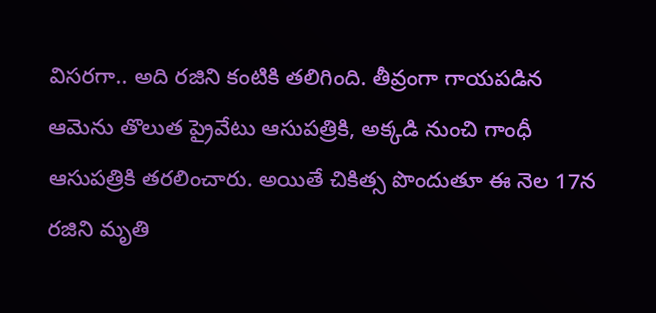విసరగా.. అది రజిని కంటికి తలిగింది. తీవ్రంగా గాయపడిన ఆమెను తొలుత ప్రైవేటు ఆసుపత్రికి, అక్కడి నుంచి గాంధీ ఆసుపత్రికి తరలించారు. అయితే చికిత్స పొందుతూ ఈ నెల 17న రజిని మృతి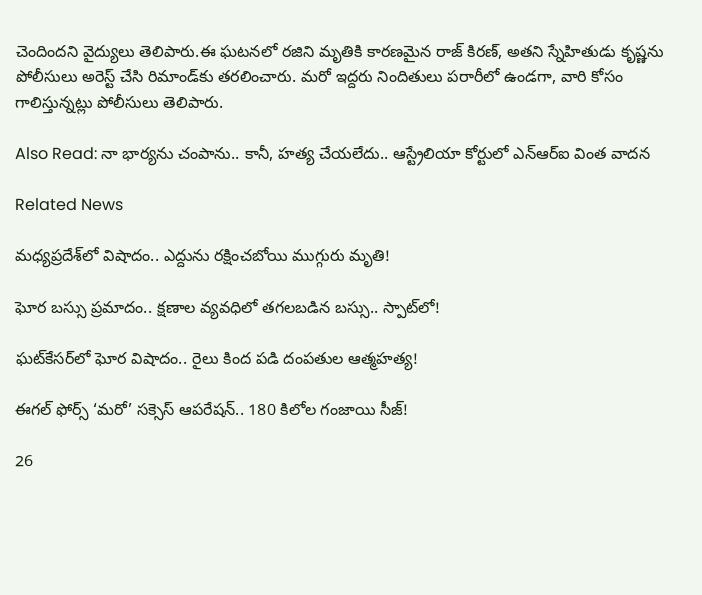చెందిందని వైద్యులు తెలిపారు.ఈ ఘటనలో రజిని మృతికి కారణమైన రాజ్ కిరణ్, అతని స్నేహితుడు కృష్ణను పోలీసులు అరెస్ట్ చేసి రిమాండ్‌కు తరలించారు. మరో ఇద్దరు నిందితులు పరారీలో ఉండగా, వారి కోసం గాలిస్తున్నట్లు పోలీసులు తెలిపారు.

Also Read: నా భార్యను చంపాను.. కానీ, హత్య చేయలేదు.. ఆస్ట్రేలియా కోర్టులో ఎన్ఆర్ఐ వింత వాదన

Related News

మధ్యప్రదేశ్‌లో విషాదం.. ఎద్దును రక్షించబోయి ముగ్గురు మృతి!

ఘోర బస్సు ప్రమాదం.. క్షణాల వ్యవధిలో తగలబడిన బస్సు.. స్పాట్‌లో!

ఘట్‌కేసర్‌లో ఘోర విషాదం.. రైలు కింద పడి దంపతుల ఆత్మహత్య!

ఈగల్ ఫోర్స్ ‘మరో’ సక్సెస్ ఆపరేషన్.. 180 కిలోల గంజాయి సీజ్!

26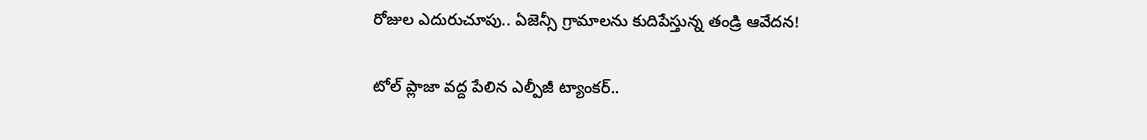రోజుల ఎదురుచూపు.. ఏజెన్సీ గ్రామాలను కుదిపేస్తున్న తండ్రి ఆవేదన!

టోల్ ప్లాజా వద్ద పేలిన ఎల్పీజీ ట్యాంకర్..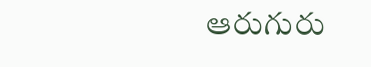ఆరుగురు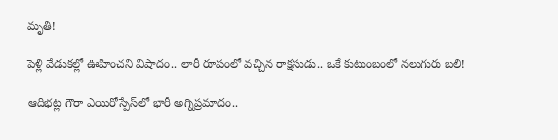మృతి!

పెళ్లి వేడుకల్లో ఊహించని విషాదం.. లారీ రూపంలో వచ్చిన రాక్షసుడు.. ఒకే కుటుంబంలో నలుగురు బలి!

ఆదిభట్ల గౌరా ఎయిరోస్పేస్‌లో భారీ అగ్నిప్రమాదం..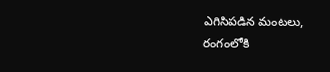ఎగిసిపడిన మంటలు, రంగంలోకి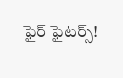ఫైర్ ఫైటర్స్!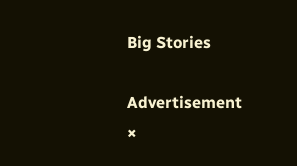Big Stories

Advertisement
×